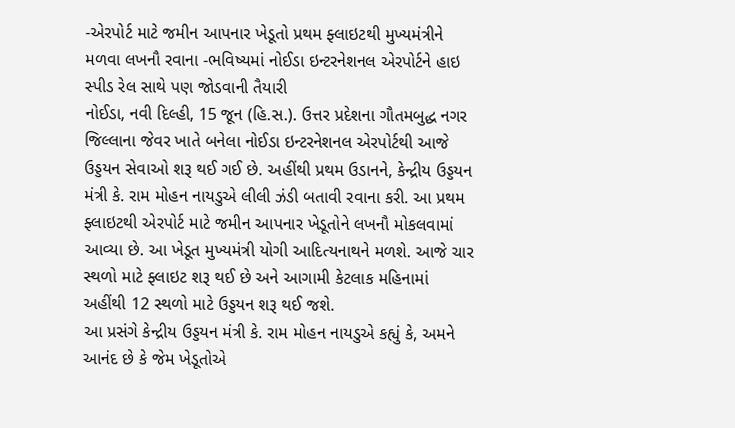-એરપોર્ટ માટે જમીન આપનાર ખેડૂતો પ્રથમ ફ્લાઇટથી મુખ્યમંત્રીને મળવા લખનૌ રવાના -ભવિષ્યમાં નોઈડા ઇન્ટરનેશનલ એરપોર્ટને હાઇ સ્પીડ રેલ સાથે પણ જોડવાની તૈયારી
નોઈડા, નવી દિલ્હી, 15 જૂન (હિ.સ.). ઉત્તર પ્રદેશના ગૌતમબુદ્ધ નગર જિલ્લાના જેવર ખાતે બનેલા નોઈડા ઇન્ટરનેશનલ એરપોર્ટથી આજે ઉડ્ડયન સેવાઓ શરૂ થઈ ગઈ છે. અહીંથી પ્રથમ ઉડાનને, કેન્દ્રીય ઉડ્ડયન મંત્રી કે. રામ મોહન નાયડુએ લીલી ઝંડી બતાવી રવાના કરી. આ પ્રથમ ફ્લાઇટથી એરપોર્ટ માટે જમીન આપનાર ખેડૂતોને લખનૌ મોકલવામાં આવ્યા છે. આ ખેડૂત મુખ્યમંત્રી યોગી આદિત્યનાથને મળશે. આજે ચાર સ્થળો માટે ફ્લાઇટ શરૂ થઈ છે અને આગામી કેટલાક મહિનામાં અહીંથી 12 સ્થળો માટે ઉડ્ડયન શરૂ થઈ જશે.
આ પ્રસંગે કેન્દ્રીય ઉડ્ડયન મંત્રી કે. રામ મોહન નાયડુએ કહ્યું કે, અમને આનંદ છે કે જેમ ખેડૂતોએ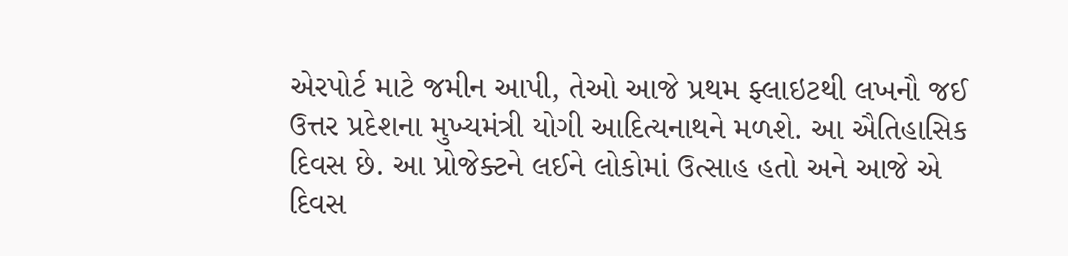એરપોર્ટ માટે જમીન આપી, તેઓ આજે પ્રથમ ફ્લાઇટથી લખનૌ જઈ ઉત્તર પ્રદેશના મુખ્યમંત્રી યોગી આદિત્યનાથને મળશે. આ ઐતિહાસિક દિવસ છે. આ પ્રોજેક્ટને લઈને લોકોમાં ઉત્સાહ હતો અને આજે એ દિવસ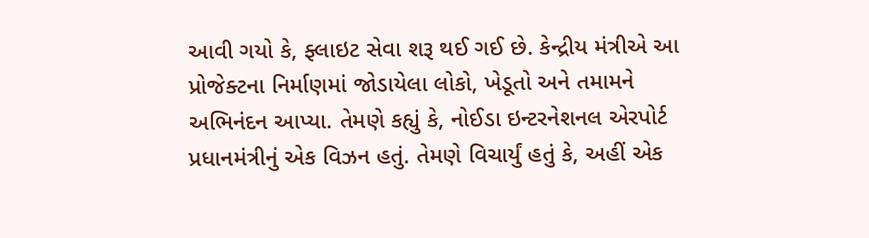આવી ગયો કે, ફ્લાઇટ સેવા શરૂ થઈ ગઈ છે. કેન્દ્રીય મંત્રીએ આ પ્રોજેક્ટના નિર્માણમાં જોડાયેલા લોકો, ખેડૂતો અને તમામને અભિનંદન આપ્યા. તેમણે કહ્યું કે, નોઈડા ઇન્ટરનેશનલ એરપોર્ટ પ્રધાનમંત્રીનું એક વિઝન હતું. તેમણે વિચાર્યું હતું કે, અહીં એક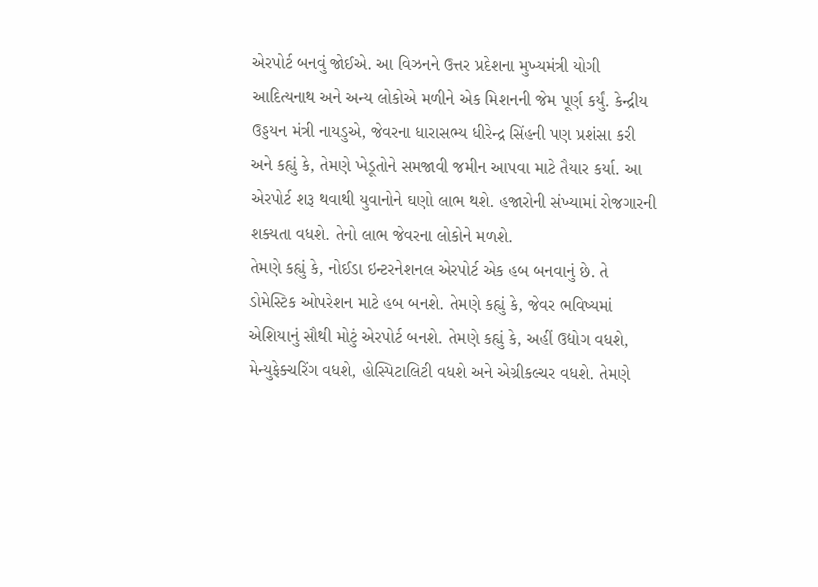એરપોર્ટ બનવું જોઈએ. આ વિઝનને ઉત્તર પ્રદેશના મુખ્યમંત્રી યોગી આદિત્યનાથ અને અન્ય લોકોએ મળીને એક મિશનની જેમ પૂર્ણ કર્યું. કેન્દ્રીય ઉડ્ડયન મંત્રી નાયડુએ, જેવરના ધારાસભ્ય ધીરેન્દ્ર સિંહની પણ પ્રશંસા કરી અને કહ્યું કે, તેમણે ખેડૂતોને સમજાવી જમીન આપવા માટે તૈયાર કર્યા. આ એરપોર્ટ શરૂ થવાથી યુવાનોને ઘણો લાભ થશે. હજારોની સંખ્યામાં રોજગારની શક્યતા વધશે. તેનો લાભ જેવરના લોકોને મળશે.
તેમણે કહ્યું કે, નોઈડા ઇન્ટરનેશનલ એરપોર્ટ એક હબ બનવાનું છે. તે ડોમેસ્ટિક ઓપરેશન માટે હબ બનશે. તેમણે કહ્યું કે, જેવર ભવિષ્યમાં એશિયાનું સૌથી મોટું એરપોર્ટ બનશે. તેમણે કહ્યું કે, અહીં ઉદ્યોગ વધશે, મેન્યુફેક્ચરિંગ વધશે, હોસ્પિટાલિટી વધશે અને એગ્રીકલ્ચર વધશે. તેમણે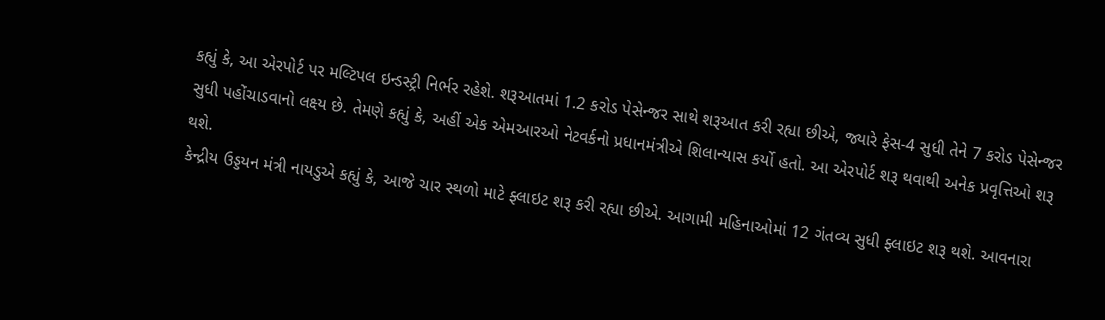કહ્યું કે, આ એરપોર્ટ પર મલ્ટિપલ ઇન્ડસ્ટ્રી નિર્ભર રહેશે. શરૂઆતમાં 1.2 કરોડ પેસેન્જર સાથે શરૂઆત કરી રહ્યા છીએ, જ્યારે ફેસ-4 સુધી તેને 7 કરોડ પેસેન્જર સુધી પહોંચાડવાનો લક્ષ્ય છે. તેમણે કહ્યું કે, અહીં એક એમઆરઓ નેટવર્કનો પ્રધાનમંત્રીએ શિલાન્યાસ કર્યો હતો. આ એરપોર્ટ શરૂ થવાથી અનેક પ્રવૃત્તિઓ શરૂ થશે.
કેન્દ્રીય ઉડ્ડયન મંત્રી નાયડુએ કહ્યું કે, આજે ચાર સ્થળો માટે ફ્લાઇટ શરૂ કરી રહ્યા છીએ. આગામી મહિનાઓમાં 12 ગંતવ્ય સુધી ફ્લાઇટ શરૂ થશે. આવનારા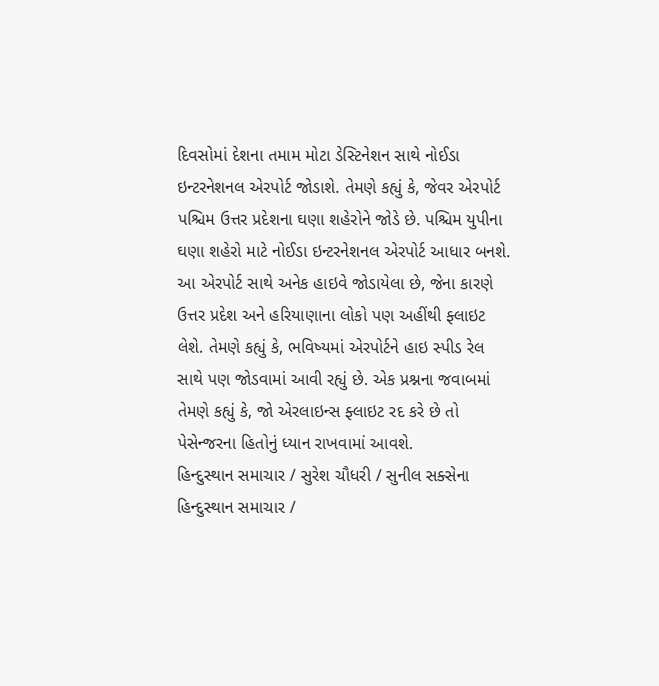દિવસોમાં દેશના તમામ મોટા ડેસ્ટિનેશન સાથે નોઈડા ઇન્ટરનેશનલ એરપોર્ટ જોડાશે. તેમણે કહ્યું કે, જેવર એરપોર્ટ પશ્ચિમ ઉત્તર પ્રદેશના ઘણા શહેરોને જોડે છે. પશ્ચિમ યુપીના ઘણા શહેરો માટે નોઈડા ઇન્ટરનેશનલ એરપોર્ટ આધાર બનશે. આ એરપોર્ટ સાથે અનેક હાઇવે જોડાયેલા છે, જેના કારણે ઉત્તર પ્રદેશ અને હરિયાણાના લોકો પણ અહીંથી ફ્લાઇટ લેશે. તેમણે કહ્યું કે, ભવિષ્યમાં એરપોર્ટને હાઇ સ્પીડ રેલ સાથે પણ જોડવામાં આવી રહ્યું છે. એક પ્રશ્નના જવાબમાં તેમણે કહ્યું કે, જો એરલાઇન્સ ફ્લાઇટ રદ કરે છે તો પેસેન્જરના હિતોનું ધ્યાન રાખવામાં આવશે.
હિન્દુસ્થાન સમાચાર / સુરેશ ચૌધરી / સુનીલ સક્સેના
હિન્દુસ્થાન સમાચાર /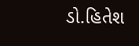ડો.હિતેશ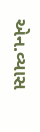એન.વ્યાસ